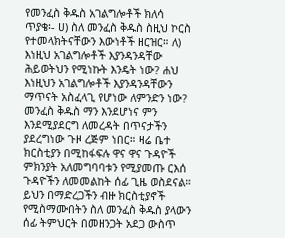የመንፈስ ቅዱስ አገልግሎቶች ክለሳ
ጥያቄ፡- ሀ) ስለ መንፈስ ቅዱስ ስዚህ ኮርስ የተመላክትናቸውን እውነቶች ዘርዝር። ለ) እነዚህ አገልግሎቶች እያንዳንዳቸው ሕይወትህን የሚነኩት እንዴት ነው? ሐህ እነዚህን አገልግሎቶች እያንዳንዳቸውን ማጥናት አስፈላጊ የሆነው ለምንድን ነው? መንፈስ ቅዱስ ማን እንደሆነና ምን እንደሚያደርግ ለመረዳት በጥናታችን ያደረግነው ጉዞ ረጅም ነበር። ዛሬ ቤተ ክርስቲያን በሚከፋፍሉ ዋና ዋና ጉዳዮች ምክንያት አለመግባባቱን የሚያመጡ ርእሰ ጉዳዮችን ለመመልከት ሰፊ ጊዜ ወስደናል። ይህን በማድረጋችን ብዙ ክርስቲያኖች የሚስማሙበትን ስለ መንፈስ ቅዱስ ያላውን ሰፊ ትምህርት በመዘንጋት አደጋ ውስጥ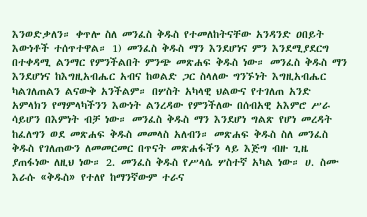እንወድቃለን። ቀጥሎ ስለ መንፈስ ቅዱስ የተመለከትናቸው አንዳንድ ዐበይት እውነቶች ተሰጥተዋል። 1) መንፈስ ቅዱስ ማን እንደሆነና ምን እንደሚያደርግ በተቀዳሚ ልንማር የምንችልበት ምንጭ መጽሐፍ ቅዱስ ነው። መንፈስ ቅዱስ ማን እንደሆነና ከእግዚአብሔር አብና ከወልድ ጋር ስላለው ግንኙነት እግዚአብሔር ካልገለጠልን ልናውቅ አንችልም። በሦስት አካላዊ ህልውና የተገለጠ አንድ አምላክን የማምላካችንን እውነት ልንረዳው የምንችለው በሰብአዊ አእምሮ ሥራ ሳይሆን በእምነት ብቻ ነው። መንፈስ ቅዱስ ማን እንደሆነ ግልጽ የሆነ መረዳት ከፈለግን ወደ መጽሐፍ ቅዱስ መመላስ አለብን። መጽሐፍ ቅዱስ ስለ መንፈስ ቅዱስ የገለጠውን ለመመርመር በጥናት መጽሐፋችን ላይ እጅግ ብዙ ጊዜ ያጠፋነው ለዚህ ነው። 2. መንፈስ ቅዱስ የሥላሴ ሦስተኛ አካል ነው። ሀ. ስሙ እራሱ «ቅዱስ» የተለየ ከማንኛውም ተራና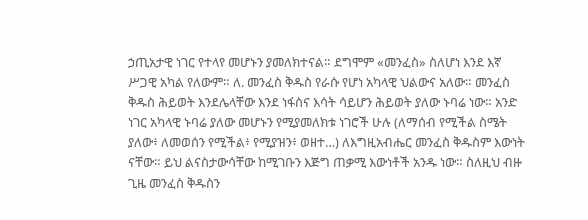ኃጢአታዊ ነገር የተላየ መሆኑን ያመለክተናል። ደግሞም «መንፈስ» ስለሆነ እንደ እኛ ሥጋዊ አካል የለውም። ለ. መንፈስ ቅዱስ የራሱ የሆነ አካላዊ ህልውና አለው። መንፈስ ቅዱስ ሕይወት እንደሌላቸው እንደ ነፋስና እሳት ሳይሆን ሕይወት ያለው ኑባሬ ነው። አንድ ነገር አካላዊ ኑባሬ ያለው መሆኑን የሚያመለክቱ ነገሮች ሁሉ (ለማሰብ የሚችል ስሜት ያለው፥ ለመወሰን የሚችል፥ የሚያዝን፥ ወዘተ…) ለእግዚአብሔር መንፈስ ቅዱስም እውነት ናቸው። ይህ ልናስታውሳቸው ከሚገቡን እጅግ ጠቃሚ እውነቶች አንዱ ነው። ስለዚህ ብዙ ጊዜ መንፈስ ቅዱስን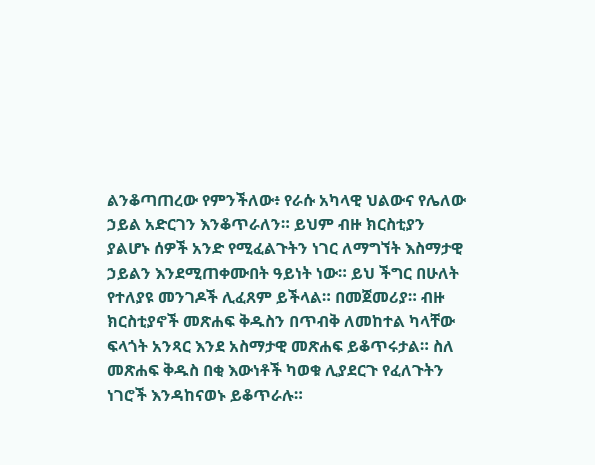ልንቆጣጠረው የምንችለው፥ የራሱ አካላዊ ህልውና የሌለው ኃይል አድርገን እንቆጥራለን። ይህም ብዙ ክርስቲያን ያልሆኑ ሰዎች አንድ የሚፈልጉትን ነገር ለማግኘት እስማታዊ ኃይልን እንደሚጠቀሙበት ዓይነት ነው። ይህ ችግር በሁለት የተለያዩ መንገዶች ሊፈጸም ይችላል። በመጀመሪያ። ብዙ ክርስቲያኖች መጽሐፍ ቅዱስን በጥብቅ ለመከተል ካላቸው ፍላጎት አንጻር እንደ አስማታዊ መጽሐፍ ይቆጥሩታል። ስለ መጽሐፍ ቅዱስ በቂ እውነቶች ካወቁ ሊያደርጉ የፈለጉትን ነገሮች እንዳከናወኑ ይቆጥራሉ።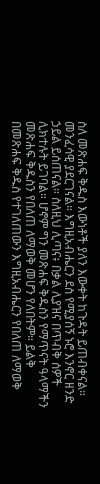ስለ መጽሐፍ ቅዱስ እውነቶች ያለን እውቀት ከጉዳት ይጠብቀናል። መንፈሳዊ ያደርገናል። እግዚአብሔርን ደስ የሚያሰኝ ኑሮ እንኖር ዘንድ ኃይል ይሰጠናል። ስለዚህ ሊጣና፥ በቃል ሊያዝና በጥብቅ ሰዎች ሊክተሉት ይገባል። ሆኖም ግን መጽሐፍ ቅዱስን የማጥናት ዓላማችን መጽሐፍ ቅዱስን የበለጠ ለማወቅ መሆን የለበትም። ይልቅ በመጽሐፍ ቅዱስ የተገለጠውን እግዚአብሔርን የበለጠ ለማወቅ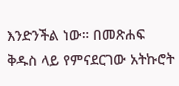እንድንችል ነው። በመጽሐፍ ቅዱስ ላይ የምናደርገው አትኩሮት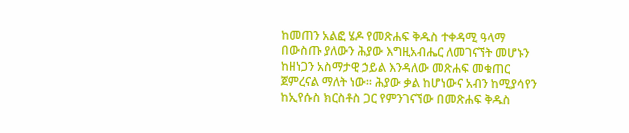ከመጠን አልፎ ሄዶ የመጽሐፍ ቅዱስ ተቀዳሚ ዓላማ በውስጡ ያለውን ሕያው እግዚአብሔር ለመገናኘት መሆኑን ከዘነጋን አስማታዊ ኃይል እንዳለው መጽሐፍ መቁጠር ጀምረናል ማለት ነው። ሕያው ቃል ከሆነውና አብን ከሚያሳየን ከኢየሱስ ክርስቶስ ጋር የምንገናኘው በመጽሐፍ ቅዱስ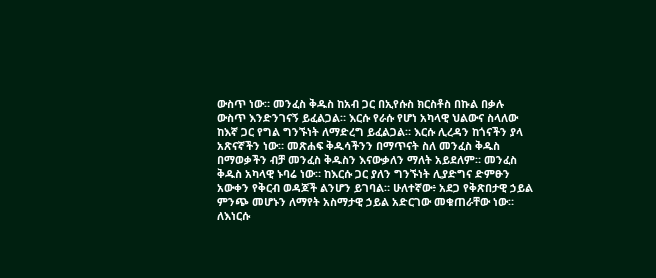ውስጥ ነው። መንፈስ ቅዱስ ከአብ ጋር በኢየሱስ ክርስቶስ በኩል በቃሉ ውስጥ እንድንገናኝ ይፈልጋል። እርሱ የራሱ የሆነ አካላዊ ህልውና ስላለው ከእኛ ጋር የግል ግንኙነት ለማድረግ ይፈልጋል። እርሱ ሊረዳን ከጎናችን ያላ አጽናኛችን ነው። መጽሐፍ ቅዱሳችንን በማጥናት ስለ መንፈስ ቅዱስ በማወቃችን ብቻ መንፈስ ቅዱስን እናውቃለን ማለት አይደለም። መንፈስ ቅዱስ አካላዊ ኑባሬ ነው። ከእርሱ ጋር ያለን ግንኙነት ሊያድግና ድምፁን አውቀን የቅርብ ወዳጆች ልንሆን ይገባል። ሁለተኛው፥ አደጋ የቅጽበታዊ ኃይል ምንጭ መሆኑን ለማየት አስማታዊ ኃይል አድርገው መቁጠራቸው ነው። ለእነርሱ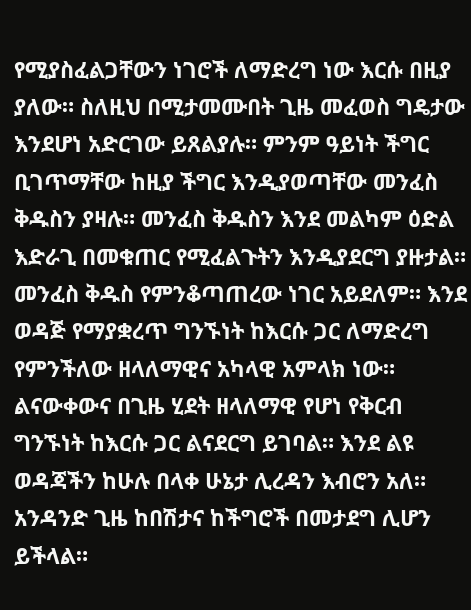የሚያስፈልጋቸውን ነገሮች ለማድረግ ነው እርሱ በዚያ ያለው። ስለዚህ በሚታመሙበት ጊዜ መፈወስ ግዴታው እንደሆነ አድርገው ይጸልያሉ። ምንም ዓይነት ችግር ቢገጥማቸው ከዚያ ችግር እንዲያወጣቸው መንፈስ ቅዱስን ያዛሉ። መንፈስ ቅዱስን እንደ መልካም ዕድል እድራጊ በመቁጠር የሚፈልጉትን እንዲያደርግ ያዙታል። መንፈስ ቅዱስ የምንቆጣጠረው ነገር አይደለም። እንደ ወዳጅ የማያቋረጥ ግንኙነት ከእርሱ ጋር ለማድረግ የምንችለው ዘላለማዊና አካላዊ አምላክ ነው። ልናውቀውና በጊዜ ሂደት ዘላለማዊ የሆነ የቅርብ ግንኙነት ከእርሱ ጋር ልናደርግ ይገባል። እንደ ልዩ ወዳጃችን ከሁሉ በላቀ ሁኔታ ሊረዳን እብሮን አለ። አንዳንድ ጊዜ ከበሽታና ከችግሮች በመታደግ ሊሆን ይችላል።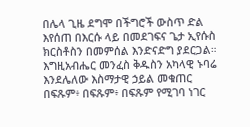በሌላ ጊዜ ደግሞ በችግሮች ውስጥ ድል እየሰጠ በእርሱ ላይ በመደገፍና ጌታ ኢየሱስ ክርስቶስን በመምሰል እንድናድግ ያደርጋል። እግዚአብሔር መንፈስ ቅዱስን አካላዊ ኑባሬ እንደሌለው እስማታዊ ኃይል መቁጠር በፍጹም፥ በፍጹም፥ በፍጹም የሚገባ ነገር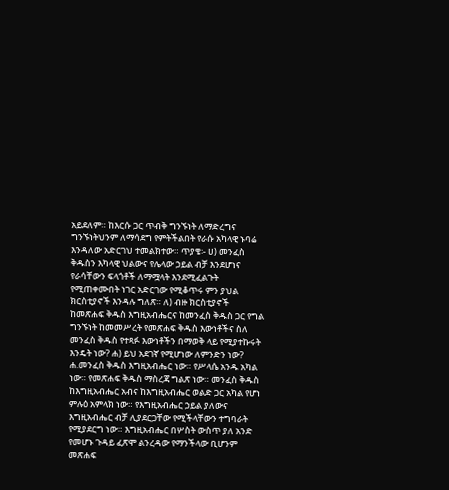አይደለም። ከእርሱ ጋር ጥብቅ ግንኙነት ለማድረግና ግንኙነትህንም ለማሳደግ የምትችልበት የራሱ አካላዊ ኑባሬ እንዳለው አድርገህ ተመልክተው። ጥያቄ፡- ሀ) መንፈስ ቅዱስን እካላዊ ህልውና የሌላው ኃይል ብቻ እንደሆነና የራሳቸውን ፍላጎቶች ለማሟላት እንደሚፈልጉት የሚጠቀሙበት ነገር አድርገው የሚቆጥሩ ምን ያህል ክርስቲያኖች እንዳሉ ግለጽ። ለ) ብዙ ክርስቲያኖች ከመጽሐፍ ቅዱስ እግዚአብሔርና ከመንፈስ ቅዱስ ጋር የግል ግንኙነት ከመመሥረት የመጽሐፍ ቅዱስ እውነቶችና ስለ መንፈስ ቅዱስ የተጻፉ እውነቶችን በማወቅ ላይ የሚያተኩሩት እንዴት ነው? ሐ) ይህ አደገኛ የሚሆነው ለምንድን ነው? ሐ.መንፈስ ቅዱስ እግዚአብሔር ነው። የሥላሴ አንዱ አካል ነው። የመጽሐፍ ቅዱስ ማስረጃ ግልጽ ነው። መንፈስ ቅዱስ ከእግዚአብሔር አብና ከእግዚአብሔር ወልድ ጋር አካል የሆነ ምሉዕ አምላክ ነው። የእግዚአብሔር ኃይል ያለውና እግዚአብሔር ብቻ ሊያደርጋቸው የሚችላቸውን ተግባራት የሚያደርግ ነው። እግዚአብሔር በሦስት ውስጥ ያለ አንድ የመሆኑ ጉዳይ ፈጽሞ ልንረዳው የማንችላው ቢሆንም መጽሐፍ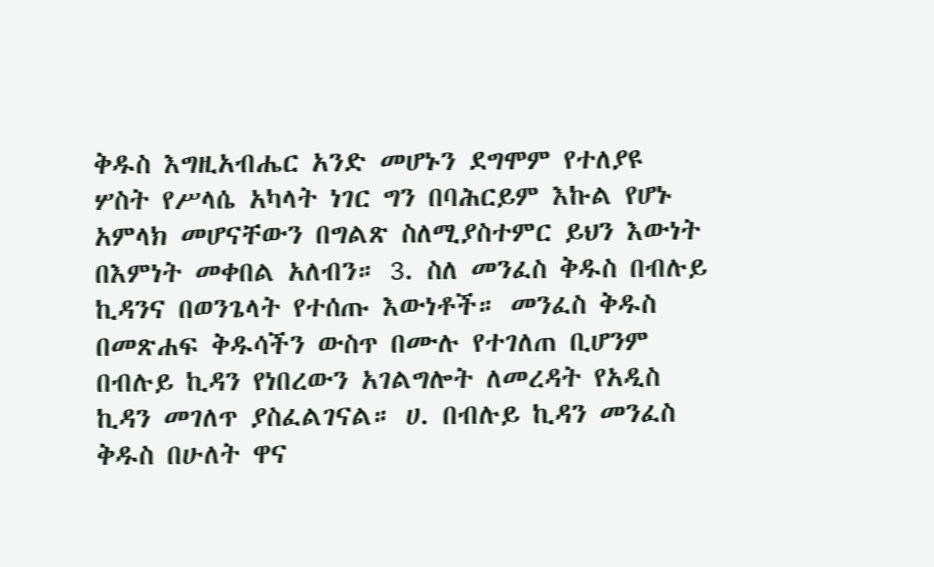ቅዱስ እግዚአብሔር አንድ መሆኑን ደግሞም የተለያዩ ሦስት የሥላሴ አካላት ነገር ግን በባሕርይም እኩል የሆኑ አምላክ መሆናቸውን በግልጽ ስለሚያስተምር ይህን እውነት በእምነት መቀበል አለብን። 3. ስለ መንፈስ ቅዱስ በብሉይ ኪዳንና በወንጌላት የተሰጡ እውነቶች። መንፈስ ቅዱስ በመጽሐፍ ቅዱሳችን ውስጥ በሙሉ የተገለጠ ቢሆንም በብሉይ ኪዳን የነበረውን አገልግሎት ለመረዳት የአዲስ ኪዳን መገለጥ ያስፈልገናል። ሀ. በብሉይ ኪዳን መንፈስ ቅዱስ በሁለት ዋና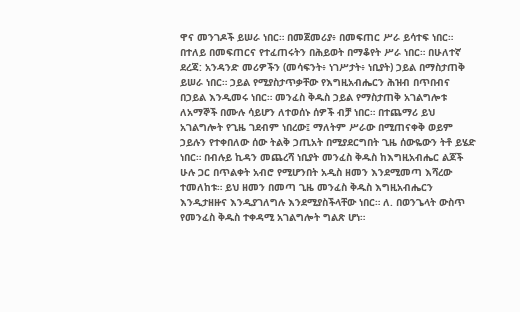ዋና መንገዶች ይሠራ ነበር። በመጀመሪያ፥ በመፍጠር ሥራ ይሳተፍ ነበር። በተለይ በመፍጠርና የተፈጠሩትን በሕይወት በማቆየት ሥራ ነበር። በሁለተኛ ደረጃ: አንዳንድ መሪዎችን (መሳፍንት፥ ነገሥታት፥ ነቢያት) ኃይል በማስታጠቅ ይሠራ ነበር። ኃይል የሚያስታጥቃቸው የእግዚአብሔርን ሕዝብ በጥበብና በኃይል እንዲመሩ ነበር። መንፈስ ቅዱስ ኃይል የማስታጠቅ አገልግሎቱ ለአማኞች በሙሉ ሳይሆን ለተወሰኑ ሰዎች ብቻ ነበር። በተጨማሪ ይህ አገልግሎት የጊዜ ገደብም ነበረው፤ ማለትም ሥራው በሚጠናቀቅ ወይም ኃይሉን የተቀበለው ሰው ትልቅ ኃጢአት በሚያደርግበት ጊዜ ሰውዬውን ትቶ ይሄድ ነበር። በብሉይ ኪዳን መጨረሻ ነቢያት መንፈስ ቅዱስ ከእግዚአብሔር ልጆች ሁሉ ጋር በጥልቀት አብሮ የሚሆንበት አዲስ ዘመን እንደሚመጣ እሻረው ተመለከቱ። ይህ ዘመን በመጣ ጊዜ መንፈስ ቅዱስ እግዚአብሔርን እንዲታዘዙና እንዲያገለግሉ እንደሚያስችላቸው ነበር። ለ. በወንጌላት ውስጥ የመንፈስ ቅዱስ ተቀዳሚ አገልግሎት ግልጽ ሆነ።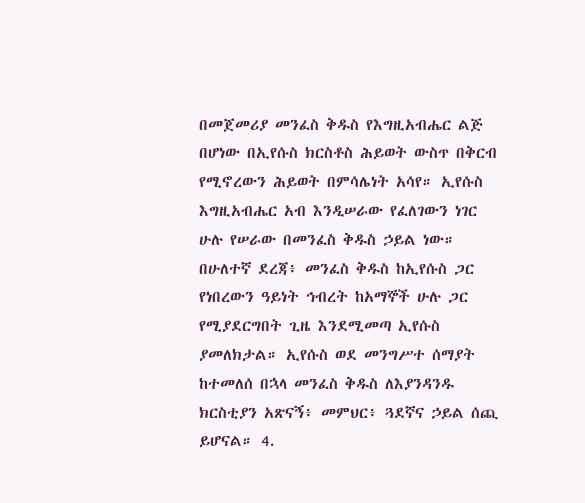በመጀመሪያ መንፈስ ቅዱስ የእግዚአብሔር ልጅ በሆነው በኢየሱስ ክርስቶስ ሕይወት ውስጥ በቅርብ የሚኖረውን ሕይወት በምሳሌነት አሳየ። ኢየሱስ እግዚአብሔር አብ እንዲሠራው የፈለገውን ነገር ሁሉ የሠራው በመንፈስ ቅዱስ ኃይል ነው። በሁለተኛ ደረጃ፥ መንፈስ ቅዱስ ከኢየሱስ ጋር የነበረውን ዓይነት ኅብረት ከአማኞች ሁሉ ጋር የሚያደርግበት ጊዜ እንደሚመጣ ኢየሱስ ያመለክታል። ኢየሱስ ወደ መንግሥተ ሰማያት ከተመለሰ በኋላ መንፈስ ቅዱስ ለእያንዳንዱ ክርስቲያን አጽናኝ፥ መምህር፥ ጓደኛና ኃይል ሰጪ ይሆናል። 4.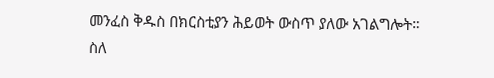መንፈስ ቅዱስ በክርስቲያን ሕይወት ውስጥ ያለው አገልግሎት። ስለ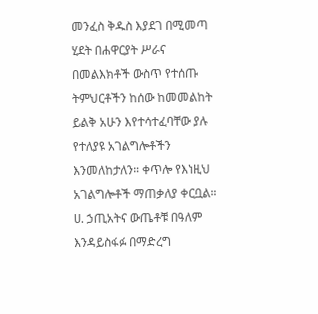መንፈስ ቅዱስ እያደገ በሚመጣ ሂደት በሐዋርያት ሥራና በመልእክቶች ውስጥ የተሰጡ ትምህርቶችን ከሰው ከመመልከት ይልቅ አሁን እየተሳተፈባቸው ያሉ የተለያዩ አገልግሎቶችን እንመለከታለን። ቀጥሎ የእነዚህ አገልግሎቶች ማጠቃለያ ቀርቧል። ሀ. ኃጢአትና ውጤቶቹ በዓለም እንዳይስፋፉ በማድረግ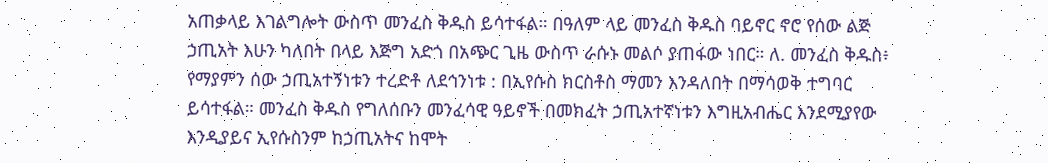አጠቃላይ እገልግሎት ውስጥ መንፈስ ቅዱስ ይሳተፋል። በዓለም ላይ መንፈስ ቅዱስ ባይኖር ኖሮ የሰው ልጅ ኃጢአት እሁን ካለበት በላይ እጅግ አድጎ በአጭር ጊዜ ውስጥ ራሱኑ መልሶ ያጠፋው ነበር። ለ. መንፈስ ቅዱስ፥ የማያምን ሰው ኃጢአተኝነቱን ተረድቶ ለደኅንነቱ : በኢየሱስ ክርስቶስ ማመን እንዳለበት በማሳወቅ ተግባር ይሳተፋል። መንፈስ ቅዱስ የግለሰቡን መንፈሳዊ ዓይኖች በመክፈት ኃጢአተኛነቱን እግዚአብሔር እንደሚያየው እንዲያይና ኢየሱስንም ከኃጢአትና ከሞት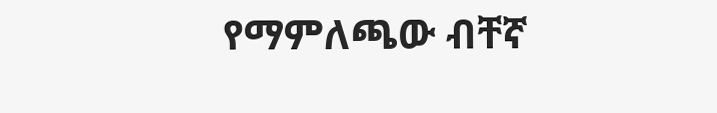የማምለጫው ብቸኛ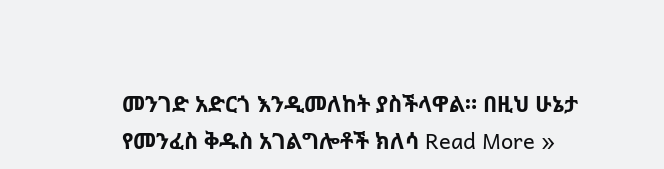መንገድ አድርጎ እንዲመለከት ያስችላዋል። በዚህ ሁኔታ
የመንፈስ ቅዱስ አገልግሎቶች ክለሳ Read More »